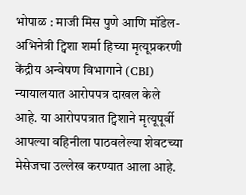भोपाळ : माजी मिस पुणे आणि मॉडेल-अभिनेत्री ट्विशा शर्मा हिच्या मृत्यूप्रकरणी केंद्रीय अन्वेषण विभागाने (CBI) न्यायालयात आरोपपत्र दाखल केले आहे. या आरोपपत्रात ट्विशाने मृत्यूपूर्वी आपल्या वहिनीला पाठवलेल्या शेवटच्या मेसेजचा उल्लेख करण्यात आला आहे.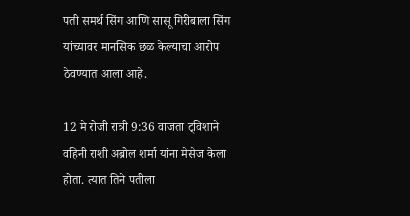पती समर्थ सिंग आणि सासू गिरीबाला सिंग यांच्यावर मानसिक छळ केल्याचा आरोप ठेवण्यात आला आहे.

12 मे रोजी रात्री 9:36 वाजता ट्विशाने वहिनी राशी अब्रोल शर्मा यांना मेसेज केला होता. त्यात तिने पतीला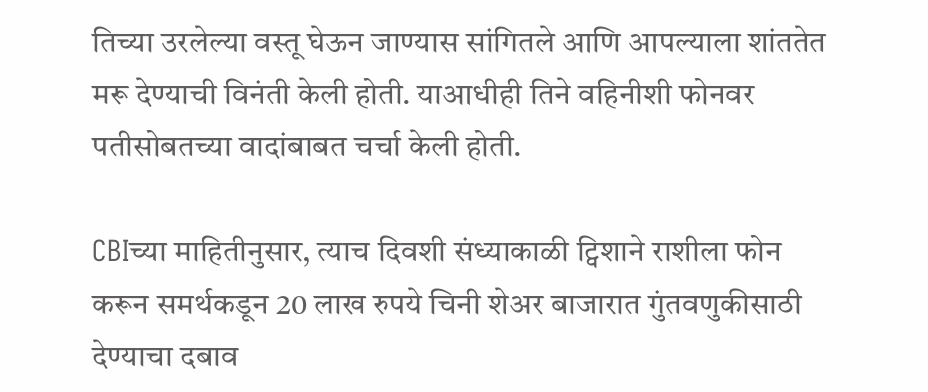तिच्या उरलेल्या वस्तू घेऊन जाण्यास सांगितले आणि आपल्याला शांततेत मरू देण्याची विनंती केली होती. याआधीही तिने वहिनीशी फोनवर पतीसोबतच्या वादांबाबत चर्चा केली होती.

CBIच्या माहितीनुसार, त्याच दिवशी संध्याकाळी ट्विशाने राशीला फोन करून समर्थकडून 20 लाख रुपये चिनी शेअर बाजारात गुंतवणुकीसाठी देण्याचा दबाव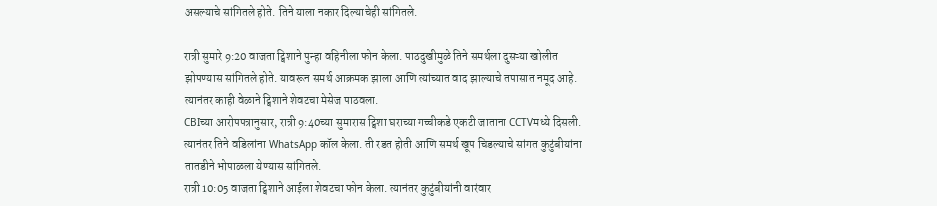असल्याचे सांगितले होते. तिने याला नकार दिल्याचेही सांगितले.

रात्री सुमारे 9:20 वाजता ट्विशाने पुन्हा वहिनीला फोन केला. पाठदुखीमुळे तिने समर्थला दुसऱ्या खोलीत झोपण्यास सांगितले होते. यावरून समर्थ आक्रमक झाला आणि त्यांच्यात वाद झाल्याचे तपासात नमूद आहे. त्यानंतर काही वेळाने ट्विशाने शेवटचा मेसेज पाठवला.
CBIच्या आरोपपत्रानुसार, रात्री 9:40च्या सुमारास ट्विशा घराच्या गच्चीकडे एकटी जाताना CCTVमध्ये दिसली. त्यानंतर तिने वडिलांना WhatsApp कॉल केला. ती रडत होती आणि समर्थ खूप चिडल्याचे सांगत कुटुंबीयांना तातडीने भोपाळला येण्यास सांगितले.
रात्री 10:05 वाजता ट्विशाने आईला शेवटचा फोन केला. त्यानंतर कुटुंबीयांनी वारंवार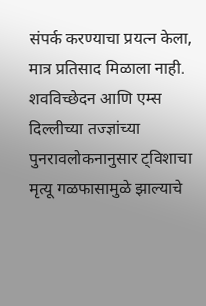संपर्क करण्याचा प्रयत्न केला, मात्र प्रतिसाद मिळाला नाही.
शवविच्छेदन आणि एम्स दिल्लीच्या तज्ज्ञांच्या पुनरावलोकनानुसार ट्विशाचा मृत्यू गळफासामुळे झाल्याचे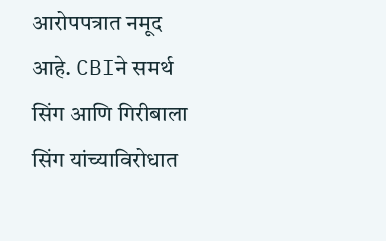आरोपपत्रात नमूद आहे. CBIने समर्थ सिंग आणि गिरीबाला सिंग यांच्याविरोधात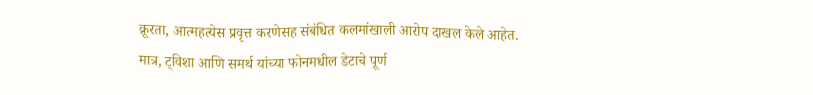क्रूरता, आत्महत्येस प्रवृत्त करणेसह संबंधित कलमांखाली आरोप दाखल केले आहेत.
मात्र, ट्विशा आणि समर्थ यांच्या फोनमधील डेटाचे पूर्ण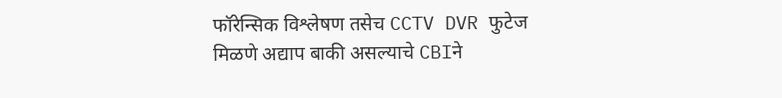फॉरेन्सिक विश्लेषण तसेच CCTV DVR फुटेज मिळणे अद्याप बाकी असल्याचे CBIने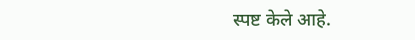स्पष्ट केले आहे.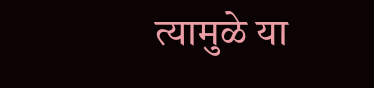त्यामुळे या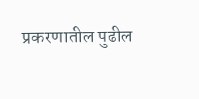प्रकरणातील पुढील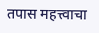तपास महत्त्वाचा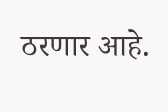ठरणार आहे.